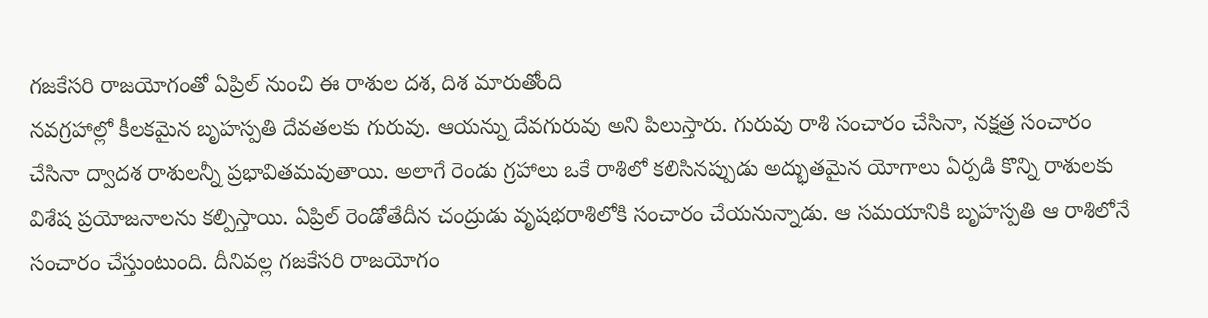గజకేసరి రాజయోగంతో ఏప్రిల్ నుంచి ఈ రాశుల దశ, దిశ మారుతోంది
నవగ్రహాల్లో కీలకమైన బృహస్పతి దేవతలకు గురువు. ఆయన్ను దేవగురువు అని పిలుస్తారు. గురువు రాశి సంచారం చేసినా, నక్షత్ర సంచారం చేసినా ద్వాదశ రాశులన్నీ ప్రభావితమవుతాయి. అలాగే రెండు గ్రహాలు ఒకే రాశిలో కలిసినప్పుడు అద్భుతమైన యోగాలు ఏర్పడి కొన్ని రాశులకు విశేష ప్రయోజనాలను కల్పిస్తాయి. ఏప్రిల్ రెండోతేదీన చంద్రుడు వృషభరాశిలోకి సంచారం చేయనున్నాడు. ఆ సమయానికి బృహస్పతి ఆ రాశిలోనే సంచారం చేస్తుంటుంది. దీనివల్ల గజకేసరి రాజయోగం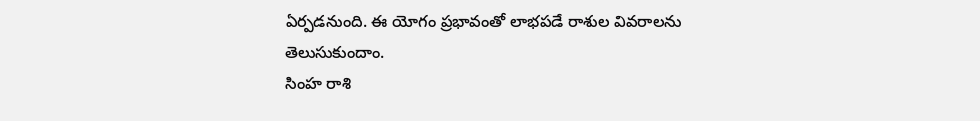ఏర్పడనుంది. ఈ యోగం ప్రభావంతో లాభపడే రాశుల వివరాలను తెలుసుకుందాం.
సింహ రాశి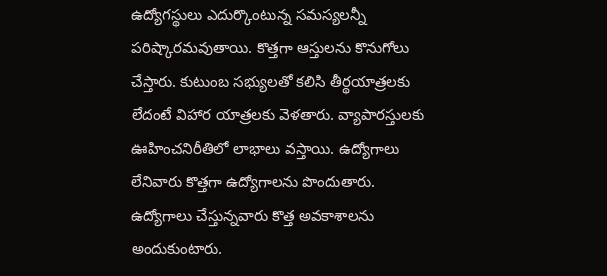ఉద్యోగస్థులు ఎదుర్కొంటున్న సమస్యలన్నీ పరిష్కారమవుతాయి. కొత్తగా ఆస్తులను కొనుగోలు చేస్తారు. కుటుంబ సభ్యులతో కలిసి తీర్థయాత్రలకు లేదంటే విహార యాత్రలకు వెళతారు. వ్యాపారస్తులకు ఊహించనిరీతిలో లాభాలు వస్తాయి. ఉద్యోగాలు లేనివారు కొత్తగా ఉద్యోగాలను పొందుతారు. ఉద్యోగాలు చేస్తున్నవారు కొత్త అవకాశాలను అందుకుంటారు.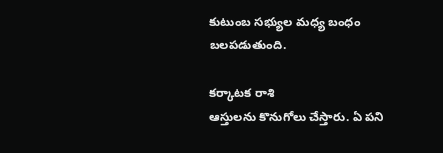కుటుంబ సభ్యుల మధ్య బంధం బలపడుతుంది.

కర్కాటక రాశి
ఆస్తులను కొనుగోలు చేస్తారు. ఏ పని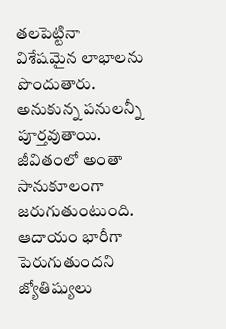తలపెట్టినా విశేషమైన లాభాలను పొందుతారు. అనుకున్న పనులన్నీ పూర్తవుతాయి. జీవితంలో అంతా సానుకూలంగా జరుగుతుంటుంది. ఆదాయం భారీగా పెరుగుతుందని జ్యోతిష్యులు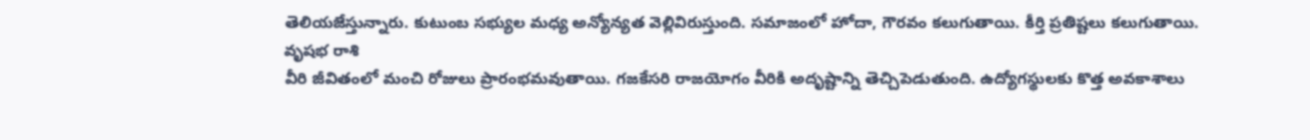తెలియజేస్తున్నారు. కుటుంబ సభ్యుల మధ్య అన్యోన్యత వెల్లివిరుస్తుంది. సమాజంలో హోదా, గౌరవం కలుగుతాయి. కీర్తి ప్రతిష్టలు కలుగుతాయి.
వృషభ రాశి
వీరి జీవితంలో మంచి రోజులు ప్రారంభమవుతాయి. గజకేసరి రాజయోగం వీరికి అదృష్టాన్ని తెచ్చిపెడుతుంది. ఉద్యోగస్థులకు కొత్త అవకాశాలు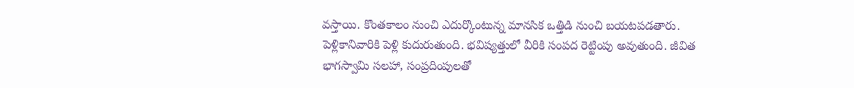వస్తాయి. కొంతకాలం నుంచి ఎదుర్కొంటున్న మానసిక ఒత్తిడి నుంచి బయటపడతారు. పెళ్లికానివారికి పెళ్లి కుదురుతుంది. భవిష్యత్తులో వీరికి సంపద రెట్టింపు అవుతుంది. జీవిత భాగస్వామి సలహా, సంప్రదింపులతో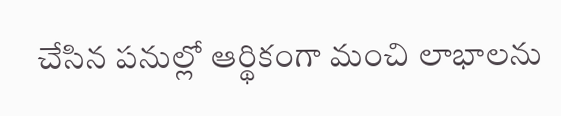చేసిన పనుల్లో ఆర్థికంగా మంచి లాభాలను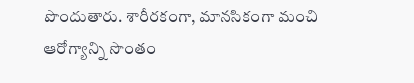పొందుతారు. శారీరకంగా, మానసికంగా మంచి ఆరోగ్యాన్ని సొంతం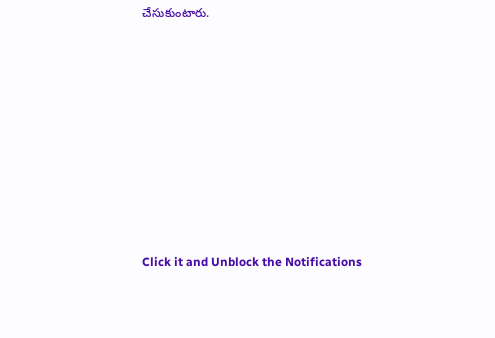చేసుకుంటారు.












Click it and Unblock the Notifications